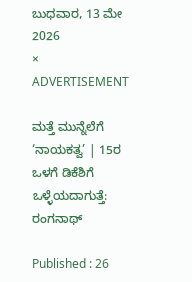ಬುಧವಾರ, 13 ಮೇ 2026
×
ADVERTISEMENT

ಮತ್ತೆ ಮುನ್ನೆಲೆಗೆ ‘ನಾಯಕತ್ವ’ | 15ರ ಒಳಗೆ ಡಿಕೆಶಿಗೆ ಒಳ್ಳೆಯದಾಗುತ್ತೆ: ರಂಗನಾಥ್

Published : 26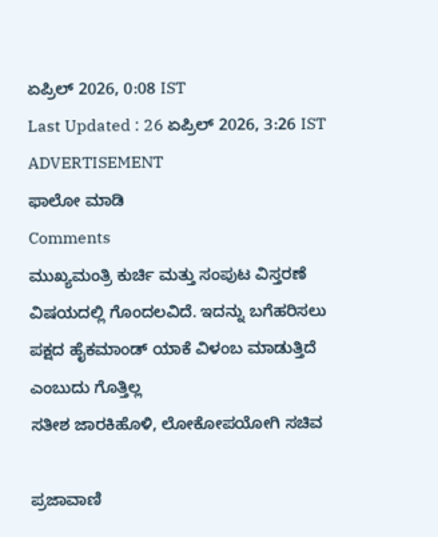ಏಪ್ರಿಲ್ 2026, 0:08 IST
Last Updated : 26 ಏಪ್ರಿಲ್ 2026, 3:26 IST
ADVERTISEMENT
ಫಾಲೋ ಮಾಡಿ
Comments
ಮುಖ್ಯಮಂತ್ರಿ ಕುರ್ಚಿ ಮತ್ತು ಸಂಪುಟ ವಿಸ್ತರಣೆ ವಿಷಯದಲ್ಲಿ ಗೊಂದಲವಿದೆ. ಇದನ್ನು ಬಗೆಹರಿಸಲು ಪಕ್ಷದ ಹೈಕಮಾಂಡ್ ಯಾಕೆ ವಿಳಂಬ ಮಾಡುತ್ತಿದೆ ಎಂಬುದು ಗೊತ್ತಿಲ್ಲ
ಸತೀಶ ಜಾರಕಿಹೊಳಿ, ಲೋಕೋಪಯೋಗಿ ಸಚಿವ

ಪ್ರಜಾವಾಣಿ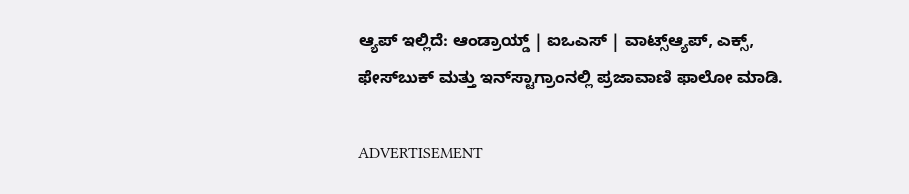ಆ್ಯಪ್ ಇಲ್ಲಿದೆ: ಆಂಡ್ರಾಯ್ಡ್ | ಐಒಎಸ್ | ವಾಟ್ಸ್ಆ್ಯಪ್, ಎಕ್ಸ್, ಫೇಸ್‌ಬುಕ್ ಮತ್ತು ಇನ್‌ಸ್ಟಾಗ್ರಾಂನಲ್ಲಿ ಪ್ರಜಾವಾಣಿ ಫಾಲೋ ಮಾಡಿ.

ADVERTISEMENT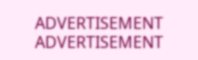ADVERTISEMENT
ADVERTISEMENT